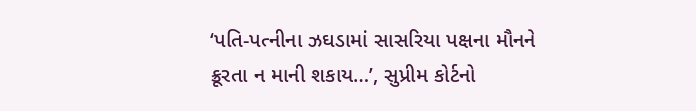‘પતિ-પત્નીના ઝઘડામાં સાસરિયા પક્ષના મૌનને ક્રૂરતા ન માની શકાય…’, સુપ્રીમ કોર્ટનો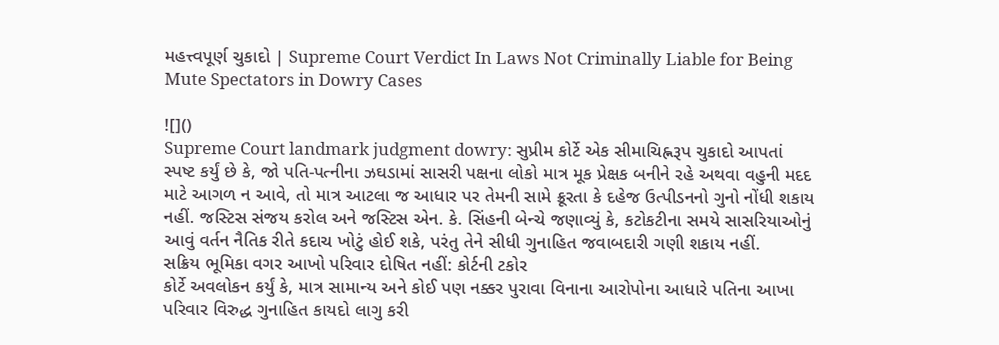મહત્ત્વપૂર્ણ ચુકાદો | Supreme Court Verdict In Laws Not Criminally Liable for Being Mute Spectators in Dowry Cases

![]()
Supreme Court landmark judgment dowry: સુપ્રીમ કોર્ટે એક સીમાચિહ્નરૂપ ચુકાદો આપતાં સ્પષ્ટ કર્યું છે કે, જો પતિ-પત્નીના ઝઘડામાં સાસરી પક્ષના લોકો માત્ર મૂક પ્રેક્ષક બનીને રહે અથવા વહુની મદદ માટે આગળ ન આવે, તો માત્ર આટલા જ આધાર પર તેમની સામે ક્રૂરતા કે દહેજ ઉત્પીડનનો ગુનો નોંધી શકાય નહીં. જસ્ટિસ સંજય કરોલ અને જસ્ટિસ એન. કે. સિંહની બેન્ચે જણાવ્યું કે, કટોકટીના સમયે સાસરિયાઓનું આવું વર્તન નૈતિક રીતે કદાચ ખોટું હોઈ શકે, પરંતુ તેને સીધી ગુનાહિત જવાબદારી ગણી શકાય નહીં.
સક્રિય ભૂમિકા વગર આખો પરિવાર દોષિત નહીં: કોર્ટની ટકોર
કોર્ટે અવલોકન કર્યું કે, માત્ર સામાન્ય અને કોઈ પણ નક્કર પુરાવા વિનાના આરોપોના આધારે પતિના આખા પરિવાર વિરુદ્ધ ગુનાહિત કાયદો લાગુ કરી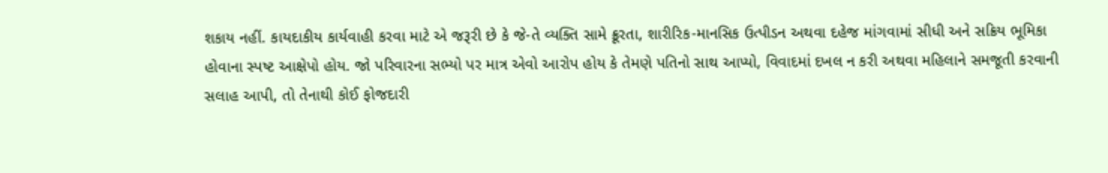શકાય નહીં. કાયદાકીય કાર્યવાહી કરવા માટે એ જરૂરી છે કે જે-તે વ્યક્તિ સામે ક્રૂરતા, શારીરિક-માનસિક ઉત્પીડન અથવા દહેજ માંગવામાં સીધી અને સક્રિય ભૂમિકા હોવાના સ્પષ્ટ આક્ષેપો હોય. જો પરિવારના સભ્યો પર માત્ર એવો આરોપ હોય કે તેમણે પતિનો સાથ આપ્યો, વિવાદમાં દખલ ન કરી અથવા મહિલાને સમજૂતી કરવાની સલાહ આપી, તો તેનાથી કોઈ ફોજદારી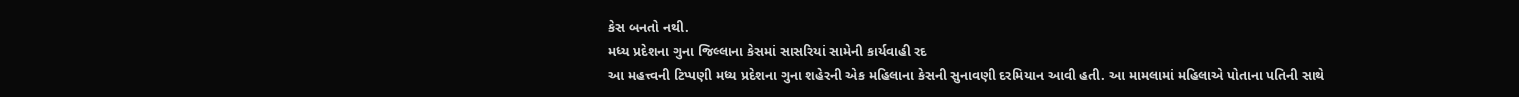કેસ બનતો નથી.
મધ્ય પ્રદેશના ગુના જિલ્લાના કેસમાં સાસરિયાં સામેની કાર્યવાહી રદ
આ મહત્ત્વની ટિપ્પણી મધ્ય પ્રદેશના ગુના શહેરની એક મહિલાના કેસની સુનાવણી દરમિયાન આવી હતી. આ મામલામાં મહિલાએ પોતાના પતિની સાથે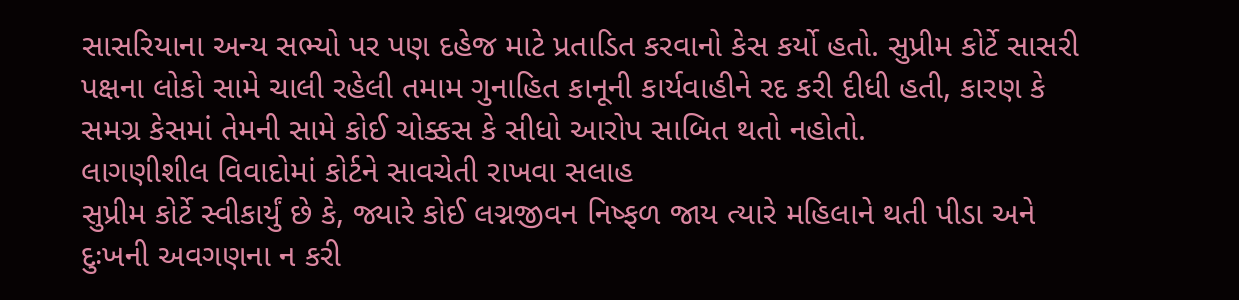સાસરિયાના અન્ય સભ્યો પર પણ દહેજ માટે પ્રતાડિત કરવાનો કેસ કર્યો હતો. સુપ્રીમ કોર્ટે સાસરી પક્ષના લોકો સામે ચાલી રહેલી તમામ ગુનાહિત કાનૂની કાર્યવાહીને રદ કરી દીધી હતી, કારણ કે સમગ્ર કેસમાં તેમની સામે કોઈ ચોક્કસ કે સીધો આરોપ સાબિત થતો નહોતો.
લાગણીશીલ વિવાદોમાં કોર્ટને સાવચેતી રાખવા સલાહ
સુપ્રીમ કોર્ટે સ્વીકાર્યું છે કે, જ્યારે કોઈ લગ્નજીવન નિષ્ફળ જાય ત્યારે મહિલાને થતી પીડા અને દુઃખની અવગણના ન કરી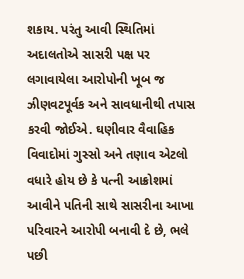શકાય. પરંતુ આવી સ્થિતિમાં અદાલતોએ સાસરી પક્ષ પર લગાવાયેલા આરોપોની ખૂબ જ ઝીણવટપૂર્વક અને સાવધાનીથી તપાસ કરવી જોઈએ. ઘણીવાર વૈવાહિક વિવાદોમાં ગુસ્સો અને તણાવ એટલો વધારે હોય છે કે પત્ની આક્રોશમાં આવીને પતિની સાથે સાસરીના આખા પરિવારને આરોપી બનાવી દે છે, ભલે પછી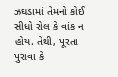ઝઘડામાં તેમનો કોઈ સીધો રોલ કે વાંક ન હોય. તેથી, પૂરતા પુરાવા કે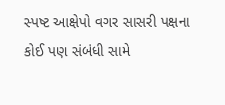સ્પષ્ટ આક્ષેપો વગર સાસરી પક્ષના કોઈ પણ સંબંધી સામે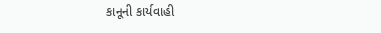કાનૂની કાર્યવાહી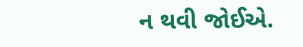ન થવી જોઈએ.